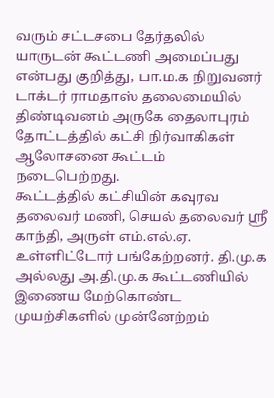வரும் சட்டசபை தேர்தலில் யாருடன் கூட்டணி அமைப்பது என்பது குறித்து, பா.ம.க நிறுவனர் டாக்டர் ராமதாஸ் தலைமையில் திண்டிவனம் அருகே தைலாபுரம் தோட்டத்தில் கட்சி நிர்வாகிகள் ஆலோசனை கூட்டம் நடைபெற்றது.
கூட்டத்தில் கட்சியின் கவுரவ தலைவர் மணி, செயல் தலைவர் ஸ்ரீ காந்தி, அருள் எம்.எல்.ஏ. உள்ளிட்டோர் பங்கேற்றனர். தி.மு.க அல்லது அ.தி.மு.க கூட்டணியில் இணைய மேற்கொண்ட முயற்சிகளில் முன்னேற்றம்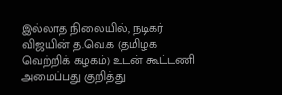இல்லாத நிலையில், நடிகர் விஜயின் த.வெ.க (தமிழக வெற்றிக் கழகம்) உடன் கூட்டணி அமைப்பது குறித்து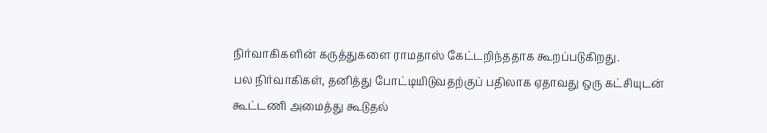நிர்வாகிகளின் கருத்துகளை ராமதாஸ் கேட்டறிந்ததாக கூறப்படுகிறது.
பல நிர்வாகிகள், தனித்து போட்டியிடுவதற்குப் பதிலாக ஏதாவது ஒரு கட்சியுடன் கூட்டணி அமைத்து கூடுதல்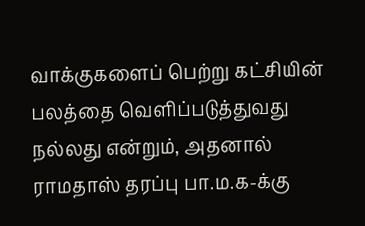வாக்குகளைப் பெற்று கட்சியின் பலத்தை வெளிப்படுத்துவது நல்லது என்றும், அதனால் ராமதாஸ் தரப்பு பா.ம.க-க்கு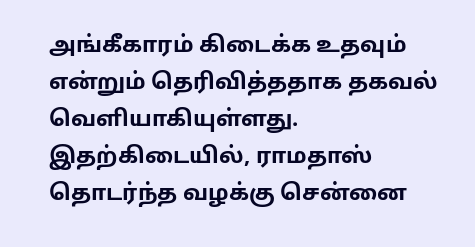அங்கீகாரம் கிடைக்க உதவும் என்றும் தெரிவித்ததாக தகவல் வெளியாகியுள்ளது.
இதற்கிடையில், ராமதாஸ் தொடர்ந்த வழக்கு சென்னை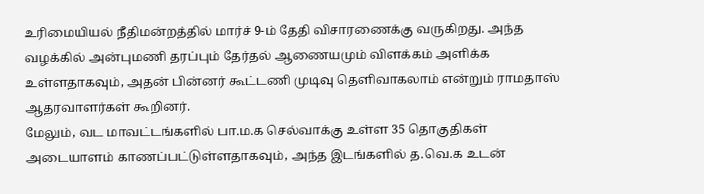உரிமையியல் நீதிமன்றத்தில் மார்ச் 9-ம் தேதி விசாரணைக்கு வருகிறது. அந்த வழக்கில் அன்புமணி தரப்பும் தேர்தல் ஆணையமும் விளக்கம் அளிக்க உள்ளதாகவும், அதன் பின்னர் கூட்டணி முடிவு தெளிவாகலாம் என்றும் ராமதாஸ் ஆதரவாளர்கள் கூறினர்.
மேலும், வட மாவட்டங்களில் பா.ம.க செல்வாக்கு உள்ள 35 தொகுதிகள் அடையாளம் காணப்பட்டுள்ளதாகவும், அந்த இடங்களில் த.வெ.க உடன்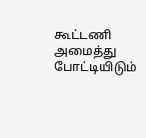கூட்டணி அமைத்து போட்டியிடும்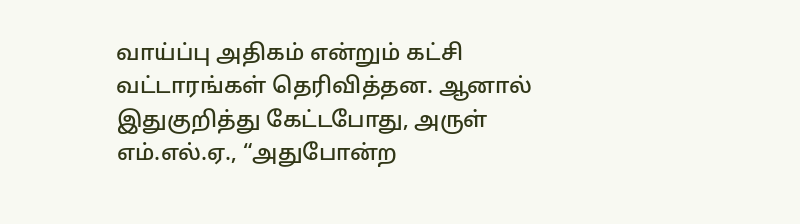வாய்ப்பு அதிகம் என்றும் கட்சி வட்டாரங்கள் தெரிவித்தன. ஆனால் இதுகுறித்து கேட்டபோது, அருள் எம்.எல்.ஏ., “அதுபோன்ற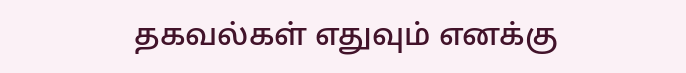தகவல்கள் எதுவும் எனக்கு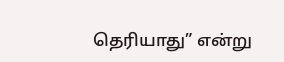தெரியாது” என்று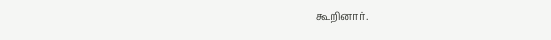கூறினார்.